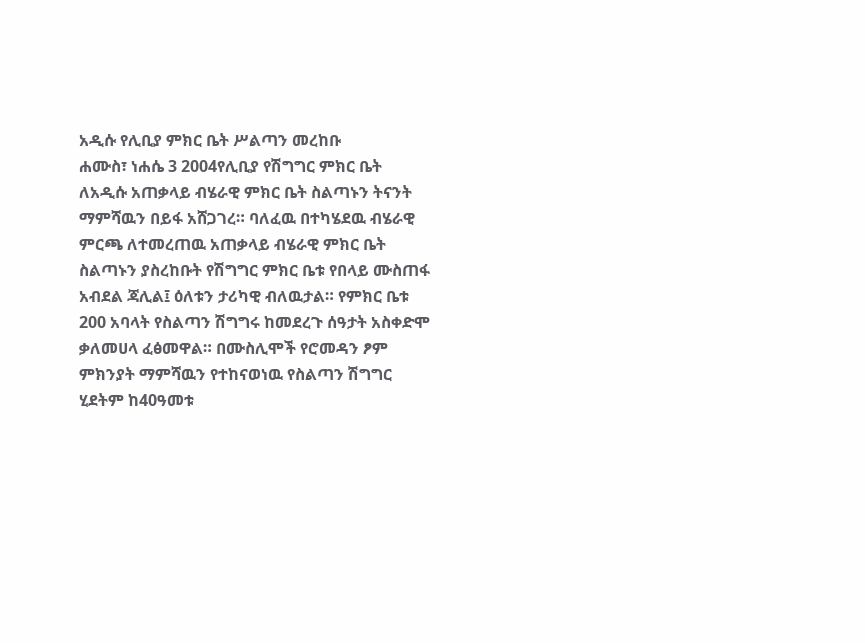አዲሱ የሊቢያ ምክር ቤት ሥልጣን መረከቡ
ሐሙስ፣ ነሐሴ 3 2004የሊቢያ የሽግግር ምክር ቤት ለአዲሱ አጠቃላይ ብሄራዊ ምክር ቤት ስልጣኑን ትናንት ማምሻዉን በይፋ አሸጋገረ። ባለፈዉ በተካሄደዉ ብሄራዊ ምርጫ ለተመረጠዉ አጠቃላይ ብሄራዊ ምክር ቤት ስልጣኑን ያስረከቡት የሽግግር ምክር ቤቱ የበላይ ሙስጠፋ አብደል ጃሊል፤ ዕለቱን ታሪካዊ ብለዉታል። የምክር ቤቱ 200 አባላት የስልጣን ሽግግሩ ከመደረጉ ሰዓታት አስቀድሞ ቃለመሀላ ፈፅመዋል። በሙስሊሞች የሮመዳን ፆም ምክንያት ማምሻዉን የተከናወነዉ የስልጣን ሽግግር ሂደትም ከ40ዓመቱ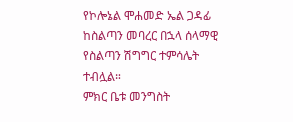የኮሎኔል ሞሐመድ ኤል ጋዳፊ ከስልጣን መባረር በኋላ ሰላማዊ የስልጣን ሽግግር ተምሳሌት ተብሏል።
ምክር ቤቱ መንግስት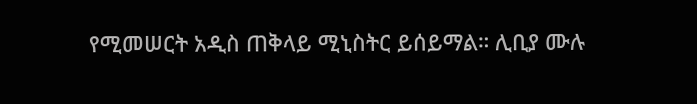የሚመሠርት አዲስ ጠቅላይ ሚኒስትር ይሰይማል። ሊቢያ ሙሉ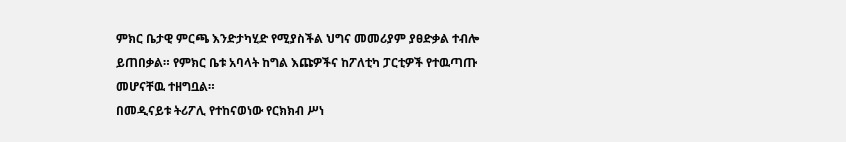ምክር ቤታዊ ምርጫ እንድታካሂድ የሚያስችል ህግና መመሪያም ያፀድቃል ተብሎ ይጠበቃል። የምክር ቤቱ አባላት ከግል እጩዎችና ከፖለቲካ ፓርቲዎች የተዉጣጡ መሆናቸዉ ተዘግቧል።
በመዲናይቱ ትሪፖሊ የተከናወነው የርክክብ ሥነ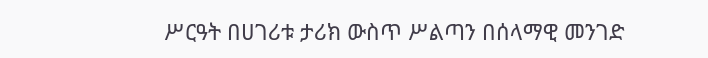ሥርዓት በሀገሪቱ ታሪክ ውስጥ ሥልጣን በሰላማዊ መንገድ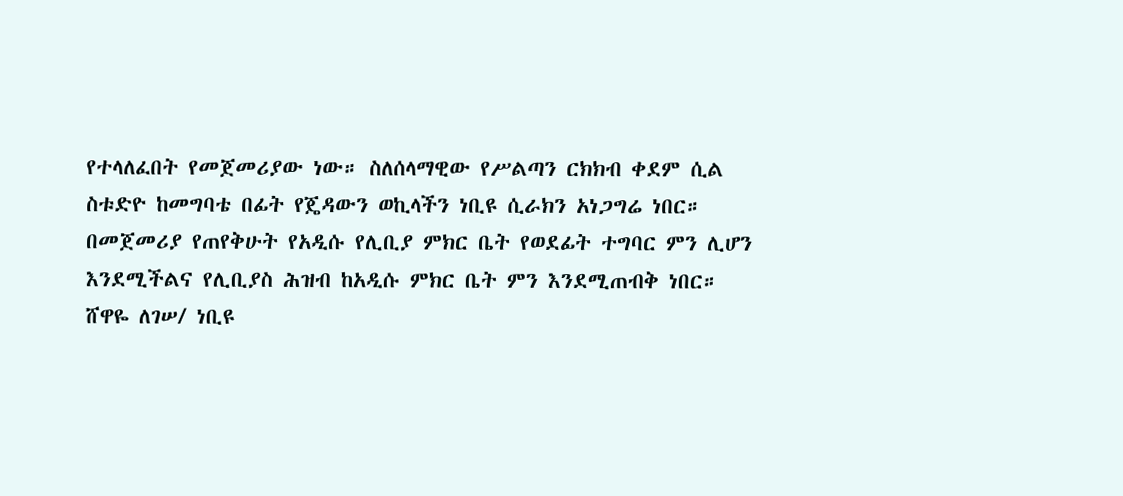የተላለፈበት የመጀመሪያው ነው። ስለሰላማዊው የሥልጣን ርክክብ ቀደም ሲል ስቱድዮ ከመግባቴ በፊት የጄዳውን ወኪላችን ነቢዩ ሲራክን አነጋግሬ ነበር። በመጀመሪያ የጠየቅሁት የአዲሱ የሊቢያ ምክር ቤት የወደፊት ተግባር ምን ሊሆን እንደሚችልና የሊቢያስ ሕዝብ ከአዲሱ ምክር ቤት ምን እንደሚጠብቅ ነበር።
ሸዋዬ ለገሠ/ ነቢዩ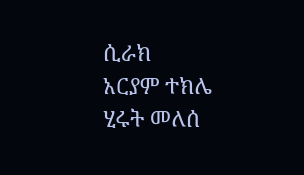ሲራክ
አርያም ተክሌ
ሂሩት መለሰ